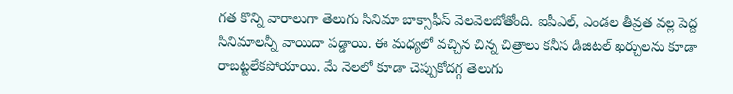గత కొన్ని వారాలుగా తెలుగు సినిమా బాక్సాఫీస్ వెలవెలబోతోంది. ఐపీఎల్, ఎండల తీవ్రత వల్ల పెద్ద సినిమాలన్నీ వాయిదా పడ్డాయి. ఈ మధ్యలో వచ్చిన చిన్న చిత్రాలు కనీస డిజిటల్ ఖర్చులను కూడా రాబట్టలేకపోయాయి. మే నెలలో కూడా చెప్పుకోదగ్గ తెలుగు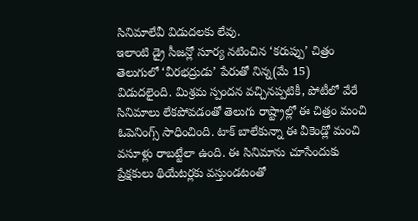సినిమాలేవీ విడుదలకు లేవు.
ఇలాంటి డ్రై సీజన్లో సూర్య నటించిన ‘కరుప్పు’ చిత్రం తెలుగులో ‘వీరభద్రుడు’ పేరుతో నిన్న(మే 15) విడుదలైంది. మిశ్రమ స్పందన వచ్చినప్పటికీ, పోటీలో వేరే సినిమాలు లేకపోవడంతో తెలుగు రాష్ట్రాల్లో ఈ చిత్రం మంచి ఓపెనింగ్స్ సాధించింది. టాక్ బాలేకున్నా ఈ వీకెండ్లో మంచి వసూళ్లు రాబట్టేలా ఉంది. ఈ సినిమాను చూసేందుకు ప్రేక్షకులు థియేటర్లకు వస్తుండటంతో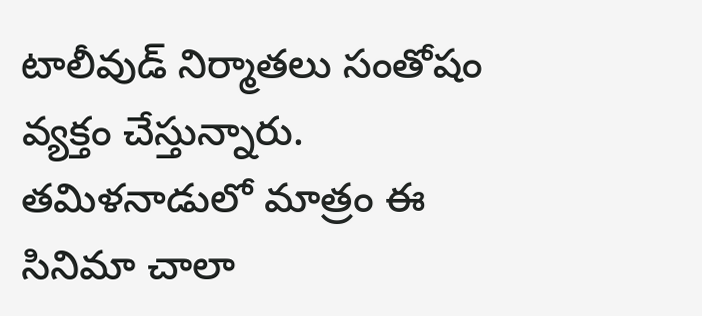టాలీవుడ్ నిర్మాతలు సంతోషం వ్యక్తం చేస్తున్నారు.
తమిళనాడులో మాత్రం ఈ సినిమా చాలా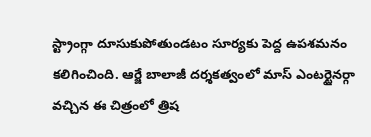స్ట్రాంగ్గా దూసుకుపోతుండటం సూర్యకు పెద్ద ఉపశమనం కలిగించింది. ఆర్జే బాలాజీ దర్శకత్వంలో మాస్ ఎంటర్టైనర్గా వచ్చిన ఈ చిత్రంలో త్రిష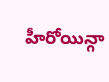హీరోయిన్గా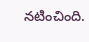నటించింది.